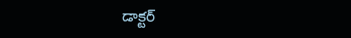డాక్టర్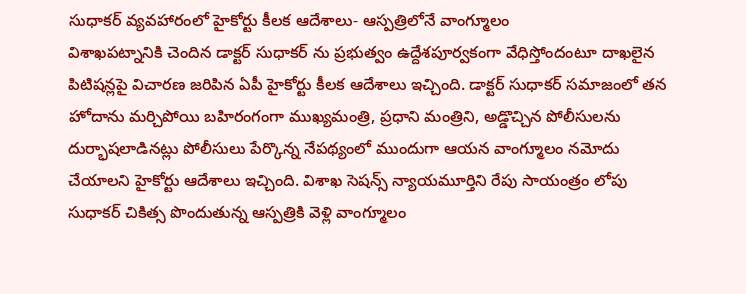సుధాకర్ వ్యవహారంలో హైకోర్టు కీలక ఆదేశాలు- ఆస్పత్రిలోనే వాంగ్మూలం
విశాఖపట్నానికి చెందిన డాక్టర్ సుధాకర్ ను ప్రభుత్వం ఉద్దేశపూర్వకంగా వేధిస్తోందంటూ దాఖలైన పిటిషన్లపై విచారణ జరిపిన ఏపీ హైకోర్టు కీలక ఆదేశాలు ఇచ్చింది. డాక్టర్ సుధాకర్ సమాజంలో తన హోదాను మర్చిపోయి బహిరంగంగా ముఖ్యమంత్రి, ప్రధాని మంత్రిని, అడ్డొచ్చిన పోలీసులను దుర్భాషలాడినట్లు పోలీసులు పేర్కొన్న నేపథ్యంలో ముందుగా ఆయన వాంగ్మూలం నమోదు చేయాలని హైకోర్టు ఆదేశాలు ఇచ్చింది. విశాఖ సెషన్స్ న్యాయమూర్తిని రేపు సాయంత్రం లోపు సుధాకర్ చికిత్స పొందుతున్న ఆస్పత్రికి వెళ్లి వాంగ్మూలం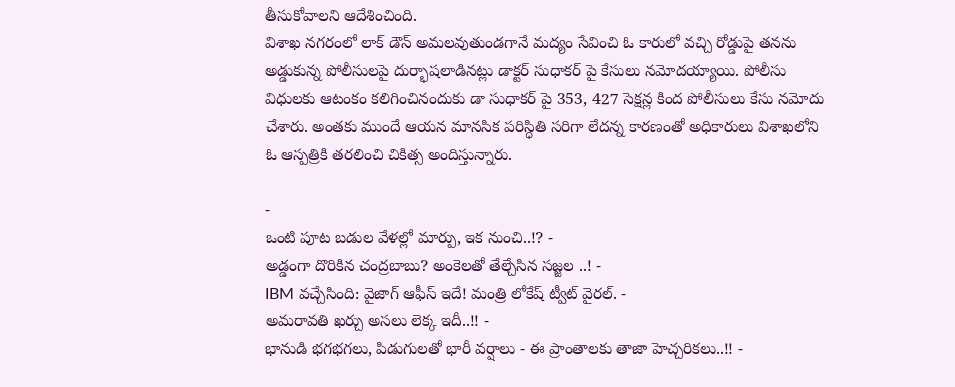తీసుకోవాలని ఆదేశించింది.
విశాఖ నగరంలో లాక్ డౌన్ అమలవుతుండగానే మద్యం సేవించి ఓ కారులో వచ్చి రోడ్డుపై తనను అడ్డుకున్న పోలీసులపై దుర్భాషలాడినట్లు డాక్టర్ సుధాకర్ పై కేసులు నమోదయ్యాయి. పోలీసు విధులకు ఆటంకం కలిగించినందుకు డా సుధాకర్ పై 353, 427 సెక్షన్ల కింద పోలీసులు కేసు నమోదు చేశారు. అంతకు ముందే ఆయన మానసిక పరిస్ధితి సరిగా లేదన్న కారణంతో అధికారులు విశాఖలోని ఓ ఆస్పత్రికి తరలించి చికిత్స అందిస్తున్నారు.

-
ఒంటి పూట బడుల వేళల్లో మార్పు, ఇక నుంచి..!? -
అడ్డంగా దొరికిన చంద్రబాబు? అంకెలతో తేల్చేసిన సజ్జల ..! -
IBM వచ్చేసింది: వైజాగ్ ఆఫీస్ ఇదే! మంత్రి లోకేష్ ట్వీట్ వైరల్. -
అమరావతి ఖర్చు అసలు లెక్క ఇదీ..!! -
భానుడి భగభగలు, పిడుగులతో భారీ వర్షాలు - ఈ ప్రాంతాలకు తాజా హెచ్చరికలు..!! -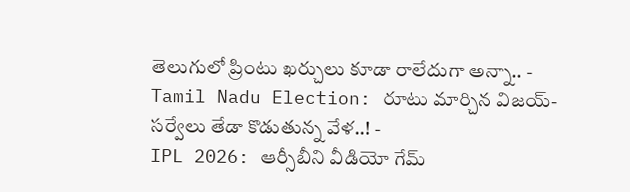తెలుగులో ప్రింటు ఖర్చులు కూడా రాలేదుగా అన్నా.. -
Tamil Nadu Election: రూటు మార్చిన విజయ్-సర్వేలు తేడా కొడుతున్న వేళ..! -
IPL 2026: ఆర్సీబీని వీడియో గేమ్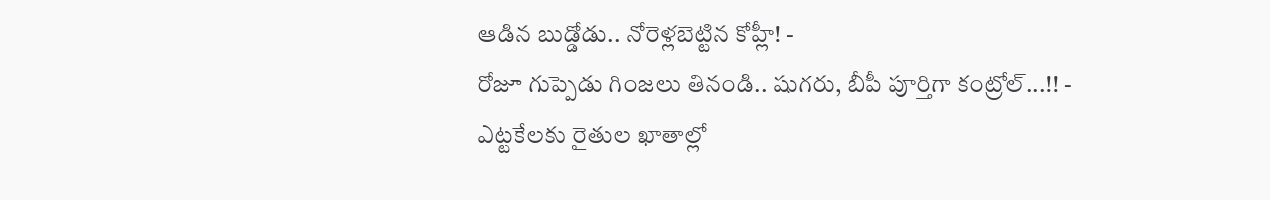ఆడిన బుడ్డోడు.. నోరెళ్లబెట్టిన కోహ్లీ! -
రోజూ గుప్పెడు గింజలు తినండి.. షుగరు, బీపీ పూర్తిగా కంట్రోల్...!! -
ఎట్టకేలకు రైతుల ఖాతాల్లో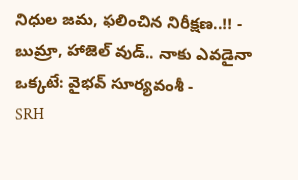నిధుల జమ, ఫలించిన నిరీక్షణ..!! -
బుమ్రా, హాజెల్ వుడ్.. నాకు ఎవడైనా ఒక్కటే: వైభవ్ సూర్యవంశీ -
SRH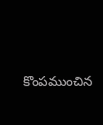కొంపముంచిన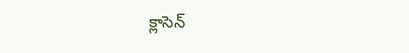క్లాసెన్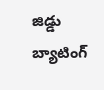జిడ్డు బ్యాటింగ్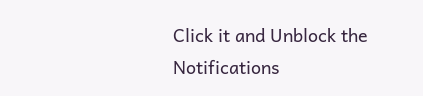Click it and Unblock the Notifications